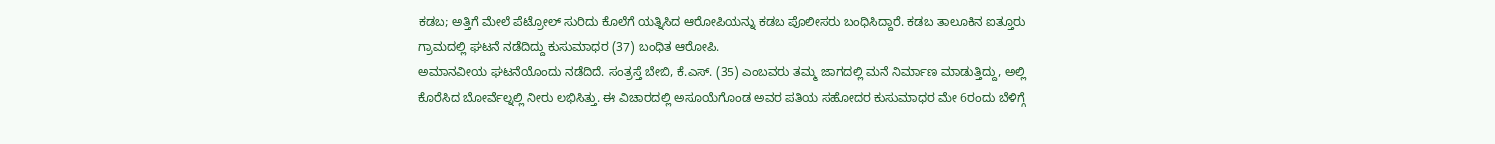ಕಡಬ; ಅತ್ತಿಗೆ ಮೇಲೆ ಪೆಟ್ರೋಲ್ ಸುರಿದು ಕೊಲೆಗೆ ಯತ್ನಿಸಿದ ಆರೋಪಿಯನ್ನು ಕಡಬ ಪೊಲೀಸರು ಬಂಧಿಸಿದ್ದಾರೆ. ಕಡಬ ತಾಲೂಕಿನ ಐತ್ತೂರು ಗ್ರಾಮದಲ್ಲಿ ಘಟನೆ ನಡೆದಿದ್ದು ಕುಸುಮಾಧರ (37) ಬಂಧಿತ ಆರೋಪಿ.
ಅಮಾನವೀಯ ಘಟನೆಯೊಂದು ನಡೆದಿದೆ. ಸಂತ್ರಸ್ತೆ ಬೇಬಿ, ಕೆ.ಎಸ್. (35) ಎಂಬವರು ತಮ್ಮ ಜಾಗದಲ್ಲಿ ಮನೆ ನಿರ್ಮಾಣ ಮಾಡುತ್ತಿದ್ದು, ಅಲ್ಲಿ ಕೊರೆಸಿದ ಬೋರ್ವೆಲ್ನಲ್ಲಿ ನೀರು ಲಭಿಸಿತ್ತು. ಈ ವಿಚಾರದಲ್ಲಿ ಅಸೂಯೆಗೊಂಡ ಅವರ ಪತಿಯ ಸಹೋದರ ಕುಸುಮಾಧರ ಮೇ 6ರಂದು ಬೆಳಿಗ್ಗೆ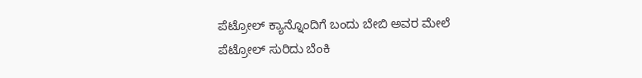ಪೆಟ್ರೋಲ್ ಕ್ಯಾನ್ನೊಂದಿಗೆ ಬಂದು ಬೇಬಿ ಅವರ ಮೇಲೆ ಪೆಟ್ರೋಲ್ ಸುರಿದು ಬೆಂಕಿ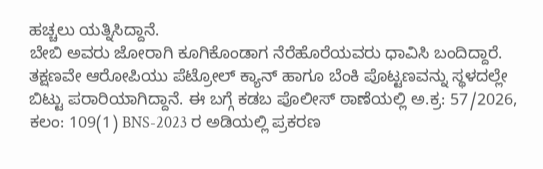ಹಚ್ಚಲು ಯತ್ನಿಸಿದ್ದಾನೆ.
ಬೇಬಿ ಅವರು ಜೋರಾಗಿ ಕೂಗಿಕೊಂಡಾಗ ನೆರೆಹೊರೆಯವರು ಧಾವಿಸಿ ಬಂದಿದ್ದಾರೆ. ತಕ್ಷಣವೇ ಆರೋಪಿಯು ಪೆಟ್ರೋಲ್ ಕ್ಯಾನ್ ಹಾಗೂ ಬೆಂಕಿ ಪೊಟ್ಟಣವನ್ನು ಸ್ಥಳದಲ್ಲೇ ಬಿಟ್ಟು ಪರಾರಿಯಾಗಿದ್ದಾನೆ. ಈ ಬಗ್ಗೆ ಕಡಬ ಪೊಲೀಸ್ ಠಾಣೆಯಲ್ಲಿ ಅ.ಕ್ರ: 57/2026, ಕಲಂ: 109(1) BNS-2023 ರ ಅಡಿಯಲ್ಲಿ ಪ್ರಕರಣ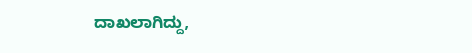ದಾಖಲಾಗಿದ್ದು,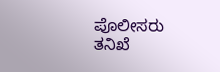ಪೊಲೀಸರು ತನಿಖೆ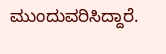ಮುಂದುವರಿಸಿದ್ದಾರೆ.